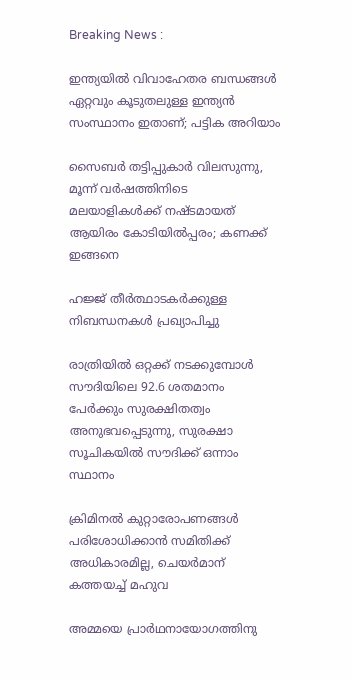Breaking News :

ഇന്ത്യയില്‍ വിവാഹേതര ബന്ധങ്ങള്‍ ഏറ്റവും കൂടുതലുള്ള ഇന്ത്യന്‍ സംസ്ഥാനം ഇതാണ്; പട്ടിക അറിയാം

സൈബര്‍ തട്ടിപ്പുകാര്‍ വിലസുന്നു, മൂന്ന് വര്‍ഷത്തിനിടെ മലയാളികള്‍ക്ക് നഷ്ടമായത് ആയിരം കോടിയില്‍പ്പരം; കണക്ക് ഇങ്ങനെ

ഹജ്ജ് തീർത്ഥാടകർക്കുള്ള നിബന്ധനകൾ പ്രഖ്യാപിച്ചു

രാത്രിയിൽ ഒറ്റക്ക് നടക്കുമ്പോൾ സൗദിയിലെ 92.6 ശതമാനം പേർക്കും സുരക്ഷിതത്വം അനുഭവപ്പെടുന്നു, സുരക്ഷാ സൂചികയിൽ സൗദിക്ക് ഒന്നാം സ്ഥാനം

ക്രിമിനല്‍ കുറ്റാരോപണങ്ങള്‍ പരിശോധിക്കാന്‍ സമിതിക്ക്‌ അധികാരമില്ല, ചെയര്‍മാന്‌ കത്തയച്ച് മഹുവ

അമ്മയെ പ്രാര്‍ഥനായോഗത്തിനു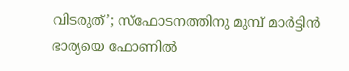വിടരുത്’; സ്‌ഫോടനത്തിനു മുമ്പ് മാര്‍ട്ടിന്‍ ഭാര്യയെ ഫോണില്‍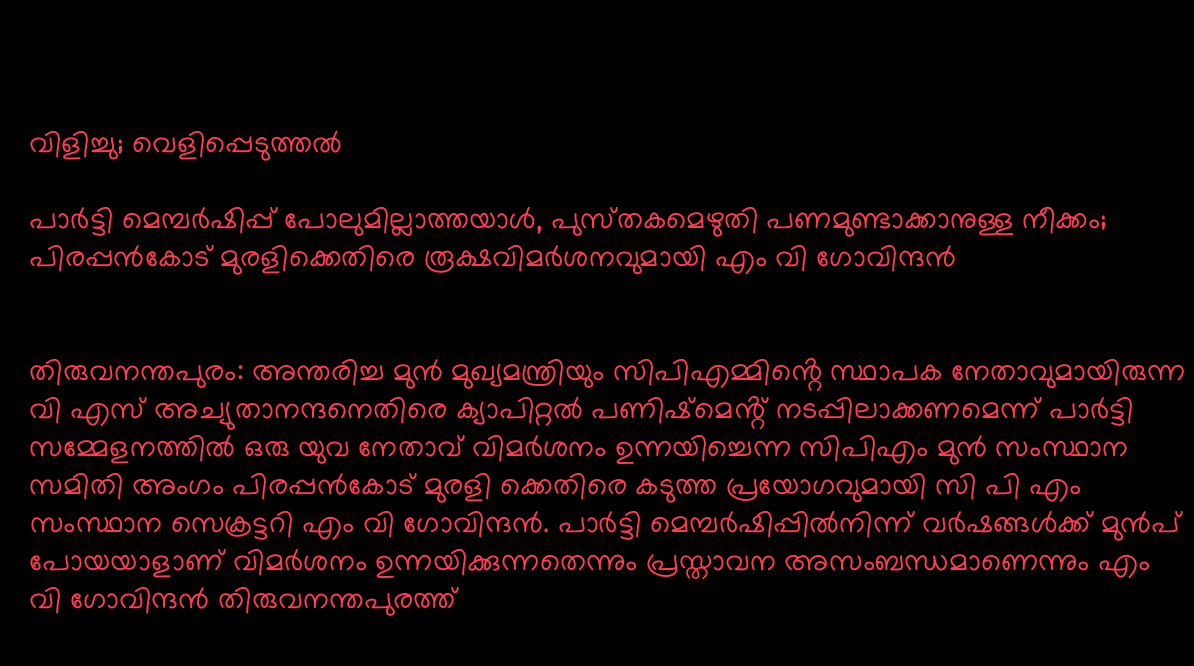വിളിച്ചു; വെളിപ്പെടുത്തല്‍

പാർട്ടി മെമ്പർഷിപ്പ് പോലുമില്ലാത്തയാൾ, പുസ്‌തകമെഴുതി പണമുണ്ടാക്കാനുള്ള നീക്കം; പിരപ്പൻകോട് മുരളിക്കെതിരെ രൂക്ഷവിമർശനവുമായി എം വി ഗോവിന്ദൻ


തിരുവനന്തപുരം: അന്തരിച്ച മുൻ മുഖ്യമന്ത്രിയും സിപിഎമ്മിൻ്റെ സ്ഥാപക നേതാവുമായിരുന്ന വി എസ് അച്യുതാനന്ദനെതിരെ ക്യാപിറ്റൽ പണിഷ്‌മെൻ്റ് നടപ്പിലാക്കണമെന്ന് പാർട്ടി സമ്മേളനത്തിൽ ഒരു യുവ നേതാവ് വിമർശനം ഉന്നയിച്ചെന്ന സിപിഎം മുൻ സംസ്ഥാന സമിതി അംഗം പിരപ്പൻകോട് മുരളി ക്കെതിരെ കടുത്ത പ്രയോഗവുമായി സി പി എം സംസ്ഥാന സെക്രട്ടറി എം വി ഗോവിന്ദൻ. പാർട്ടി മെമ്പർഷിപ്പിൽനിന്ന് വർഷങ്ങൾക്ക് മുൻപ് പോയയാളാണ് വിമർശനം ഉന്നയിക്കുന്നതെന്നും പ്രസ്താവന അസംബന്ധമാണെന്നും എം വി ഗോവിന്ദൻ തിരുവനന്തപുരത്ത്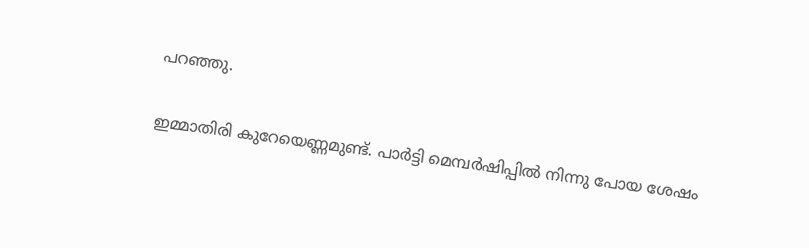പറഞ്ഞു.

ഇമ്മാതിരി കുറേയെണ്ണമുണ്ട്. പാർട്ടി മെമ്പർഷിപ്പിൽ നിന്നു പോയ ശേഷം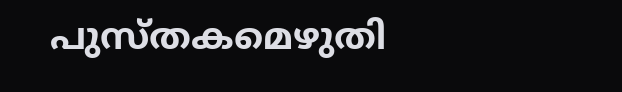പുസ്തകമെഴുതി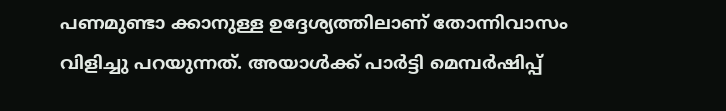പണമുണ്ടാ ക്കാനുള്ള ഉദ്ദേശ്യത്തിലാണ് തോന്നിവാസം വിളിച്ചു പറയുന്നത്. അയാൾക്ക് പാർട്ടി മെമ്പർഷിപ്പ്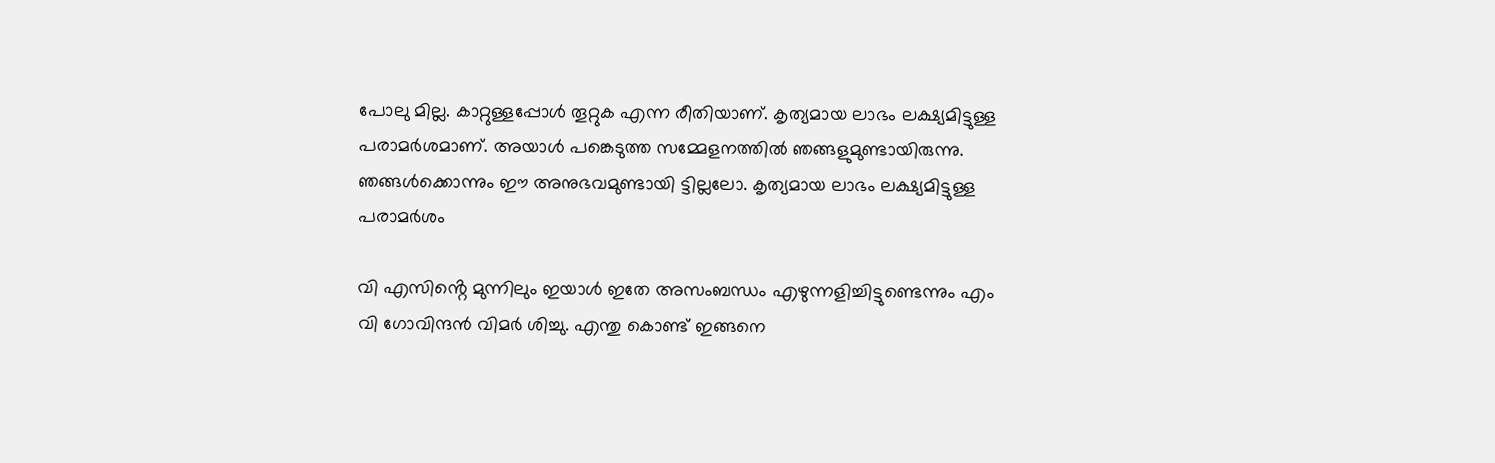പോലു മില്ല. കാറ്റുള്ളപ്പോൾ തൂറ്റുക എന്ന രീതിയാണ്. കൃത്യമായ ലാഭം ലക്ഷ്യമിട്ടുള്ള പരാമർശമാണ്. അയാൾ പങ്കെടുത്ത സമ്മേളനത്തിൽ ഞങ്ങളുമുണ്ടായിരുന്നു. ഞങ്ങൾക്കൊന്നും ഈ അനുഭവമുണ്ടായി ട്ടില്ലലോ. കൃത്യമായ ലാഭം ലക്ഷ്യമിട്ടുള്ള പരാമർശം

വി എസിൻ്റെ മുന്നിലും ഇയാൾ ഇതേ അസംബന്ധം എഴുന്നളിച്ചിട്ടുണ്ടെന്നും എം വി ഗോവിന്ദൻ വിമർ ശിച്ചു. എന്തു കൊണ്ട് ഇങ്ങനെ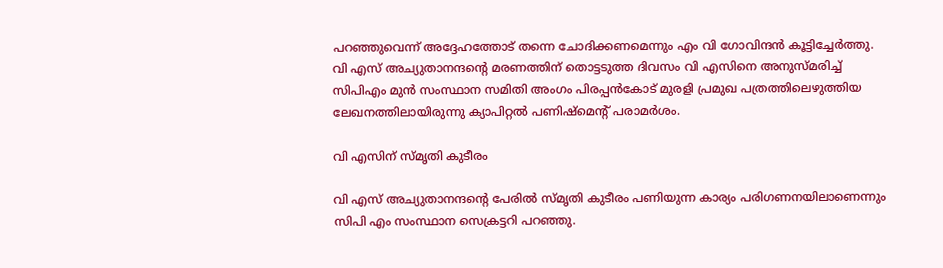പറഞ്ഞുവെന്ന് അദ്ദേഹത്തോട് തന്നെ ചോദിക്കണമെന്നും എം വി ഗോവിന്ദൻ കൂട്ടിച്ചേർത്തു. വി എസ് അച്യുതാനന്ദൻ്റെ മരണത്തിന് തൊട്ടടുത്ത ദിവസം വി എസിനെ അനുസ്മരിച്ച് സിപിഎം മുൻ സംസ്ഥാന സമിതി അംഗം പിരപ്പൻകോട് മുരളി പ്രമുഖ പത്രത്തിലെഴുത്തിയ ലേഖനത്തിലായിരുന്നു ക്യാപിറ്റൽ പണിഷ്മെൻ്റ് പരാമർശം.

വി എസിന് സ്‌മൃതി കുടീരം

വി എസ് അച്യുതാനന്ദൻ്റെ പേരിൽ സ്‌മൃതി കുടീരം പണിയുന്ന കാര്യം പരിഗണനയിലാണെന്നും സിപി എം സംസ്ഥാന സെക്രട്ടറി പറഞ്ഞു.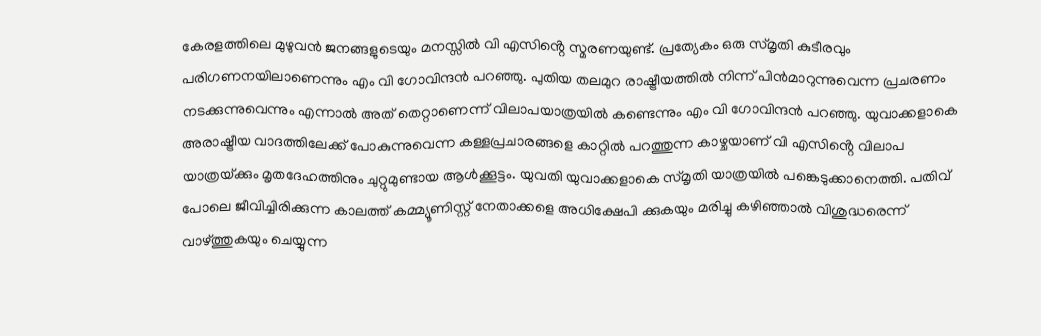കേരളത്തിലെ മുഴുവൻ ജനങ്ങളുടെയും മനസ്സിൽ വി എസിൻ്റെ സ്മരണയുണ്ട്. പ്രത്യേകം ഒരു സ്മൃതി കുടീരവും പരിഗണനയിലാണെന്നും എം വി ഗോവിന്ദൻ പറഞ്ഞു. പുതിയ തലമുറ രാഷ്ട്രീയത്തില്‍ നിന്ന് പിന്‍മാറുന്നുവെന്ന പ്രചരണം നടക്കുന്നുവെന്നും എന്നാല്‍ അത് തെറ്റാണെന്ന് വിലാപയാത്രയില്‍ കണ്ടെന്നും എം വി ഗോവിന്ദന്‍ പറഞ്ഞു. യുവാക്കളാകെ അരാഷ്ട്രീയ വാദത്തിലേക്ക് പോകുന്നുവെന്ന കള്ളപ്രചാരങ്ങളെ കാറ്റിൽ പറത്തുന്ന കാഴ്ചയാണ് വി എസിൻ്റെ വിലാപ യാത്രയ്‌ക്കും മൃതദേഹത്തിനും ചുറ്റുമുണ്ടായ ആൾക്കൂട്ടം. യുവതി യുവാക്കളാകെ സ്മൃതി യാത്രയിൽ പങ്കെടുക്കാനെത്തി. പതിവ് പോലെ ജീവിച്ചിരിക്കുന്ന കാലത്ത് കമ്മ്യൂണിസ്റ്റ്‌ നേതാക്കളെ അധിക്ഷേപി ക്കുകയും മരിച്ചു കഴിഞ്ഞാൽ വിശുദ്ധരെന്ന് വാഴ്ത്തുകയും ചെയ്യുന്ന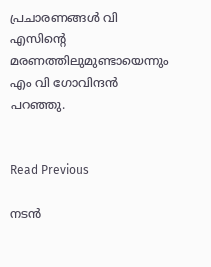പ്രചാരണങ്ങൾ വി എസിൻ്റെ മരണത്തിലുമുണ്ടായെന്നും എം വി ഗോവിന്ദൻ പറഞ്ഞു.


Read Previous

നടന്‍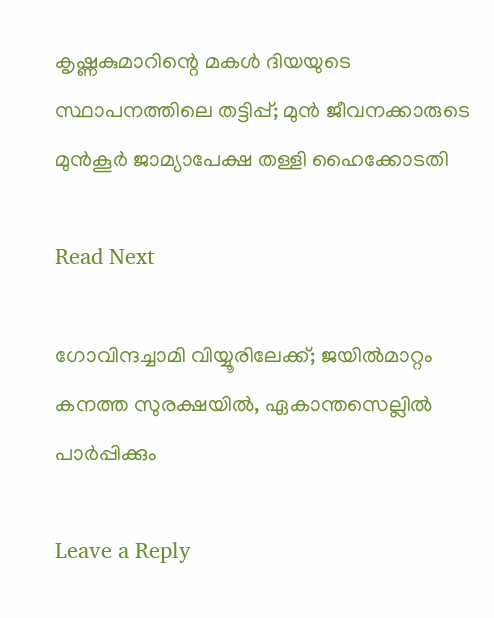കൃഷ്ണകുമാറിന്റെ മകള്‍ ദിയയുടെ സ്ഥാപനത്തിലെ തട്ടിപ്പ്; മുന്‍ ജീവനക്കാരുടെ മുന്‍കൂര്‍ ജാമ്യാപേക്ഷ തള്ളി ഹൈക്കോടതി

Read Next

ഗോവിന്ദച്ചാമി വിയ്യൂരിലേക്ക്; ജയില്‍മാറ്റം കനത്ത സുരക്ഷയില്‍, ഏകാന്തസെല്ലില്‍ പാര്‍പ്പിക്കും

Leave a Reply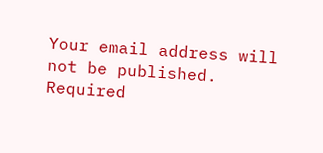Your email address will not be published. Required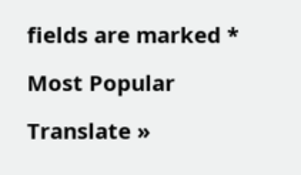fields are marked *

Most Popular

Translate »